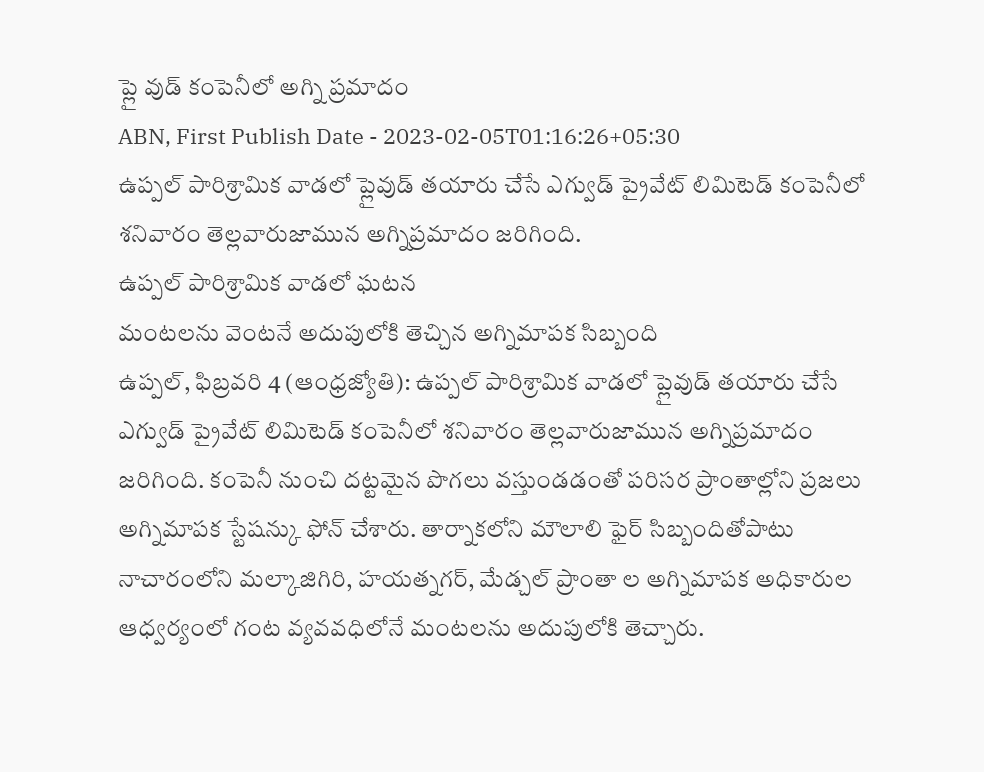ప్లై వుడ్ కంపెనీలో అగ్ని ప్రమాదం
ABN, First Publish Date - 2023-02-05T01:16:26+05:30
ఉప్పల్ పారిశ్రామిక వాడలో ప్లైవుడ్ తయారు చేసే ఎగ్వుడ్ ప్రైవేట్ లిమిటెడ్ కంపెనీలో శనివారం తెల్లవారుజామున అగ్నిప్రమాదం జరిగింది.
ఉప్పల్ పారిశ్రామిక వాడలో ఘటన
మంటలను వెంటనే అదుపులోకి తెచ్చిన అగ్నిమాపక సిబ్బంది
ఉప్పల్, ఫిబ్రవరి 4 (ఆంధ్రజ్యోతి): ఉప్పల్ పారిశ్రామిక వాడలో ప్లైవుడ్ తయారు చేసే ఎగ్వుడ్ ప్రైవేట్ లిమిటెడ్ కంపెనీలో శనివారం తెల్లవారుజామున అగ్నిప్రమాదం జరిగింది. కంపెనీ నుంచి దట్టమైన పొగలు వస్తుండడంతో పరిసర ప్రాంతాల్లోని ప్రజలు అగ్నిమాపక స్టేషన్కు ఫోన్ చేశారు. తార్నాకలోని మౌలాలి ఫైర్ సిబ్బందితోపాటు నాచారంలోని మల్కాజిగిరి, హయత్నగర్, మేడ్చల్ ప్రాంతా ల అగ్నిమాపక అధికారుల ఆధ్వర్యంలో గంట వ్యవవధిలోనే మంటలను అదుపులోకి తెచ్చారు.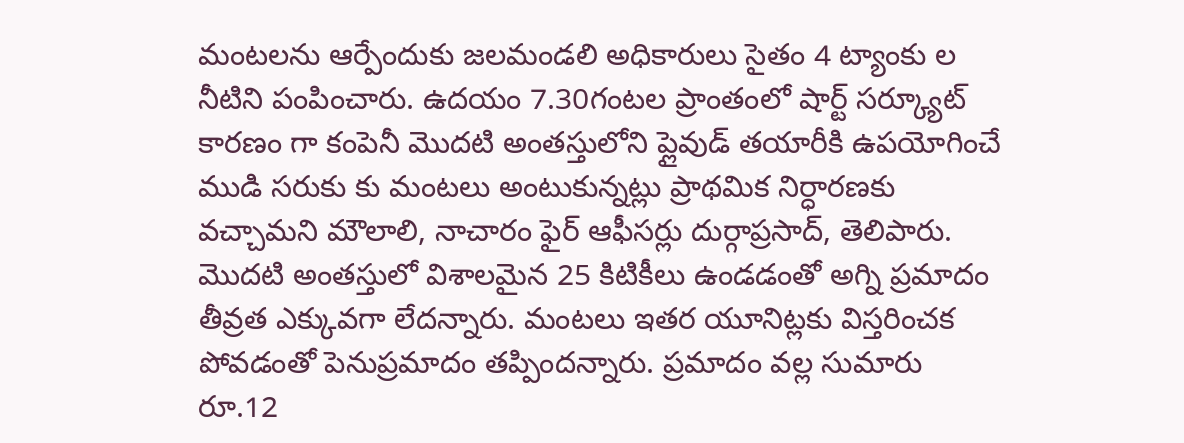మంటలను ఆర్పేందుకు జలమండలి అధికారులు సైతం 4 ట్యాంకు ల నీటిని పంపించారు. ఉదయం 7.30గంటల ప్రాంతంలో షార్ట్ సర్క్యూట్ కారణం గా కంపెనీ మొదటి అంతస్తులోని ప్లైవుడ్ తయారీకి ఉపయోగించే ముడి సరుకు కు మంటలు అంటుకున్నట్లు ప్రాథమిక నిర్ధారణకు వచ్చామని మౌలాలి, నాచారం ఫైర్ ఆఫీసర్లు దుర్గాప్రసాద్, తెలిపారు. మొదటి అంతస్తులో విశాలమైన 25 కిటికీలు ఉండడంతో అగ్ని ప్రమాదం తీవ్రత ఎక్కువగా లేదన్నారు. మంటలు ఇతర యూనిట్లకు విస్తరించక పోవడంతో పెనుప్రమాదం తప్పిందన్నారు. ప్రమాదం వల్ల సుమారు రూ.12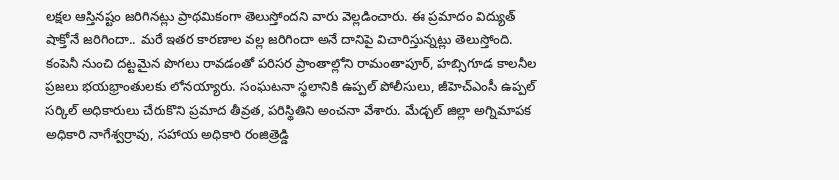లక్షల ఆస్తినష్టం జరిగినట్లు ప్రాథమికంగా తెలుస్తోందని వారు వెల్లడించారు. ఈ ప్రమాదం విద్యుత్ షాక్తోనే జరిగిందా.. మరే ఇతర కారణాల వల్ల జరిగిందా అనే దానిపై విచారిస్తున్నట్లు తెలుస్తోంది. కంపెనీ నుంచి దట్టమైన పొగలు రావడంతో పరిసర ప్రాంతాల్లోని రామంతాపూర్, హబ్సిగూడ కాలనీల ప్రజలు భయభ్రాంతులకు లోనయ్యారు. సంఘటనా స్థలానికి ఉప్పల్ పోలీసులు, జీహెచ్ఎంసీ ఉప్పల్ సర్కిల్ అధికారులు చేరుకొని ప్రమాద తీవ్రత, పరిస్థితిని అంచనా వేశారు. మేడ్చల్ జిల్లా అగ్నిమాపక అధికారి నాగేశ్వర్రావు, సహాయ అధికారి రంజిత్రెడ్డి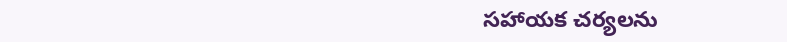సహాయక చర్యలను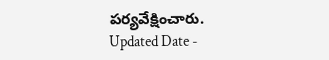పర్యవేక్షించారు.
Updated Date -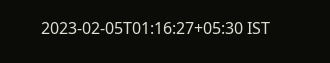2023-02-05T01:16:27+05:30 IST